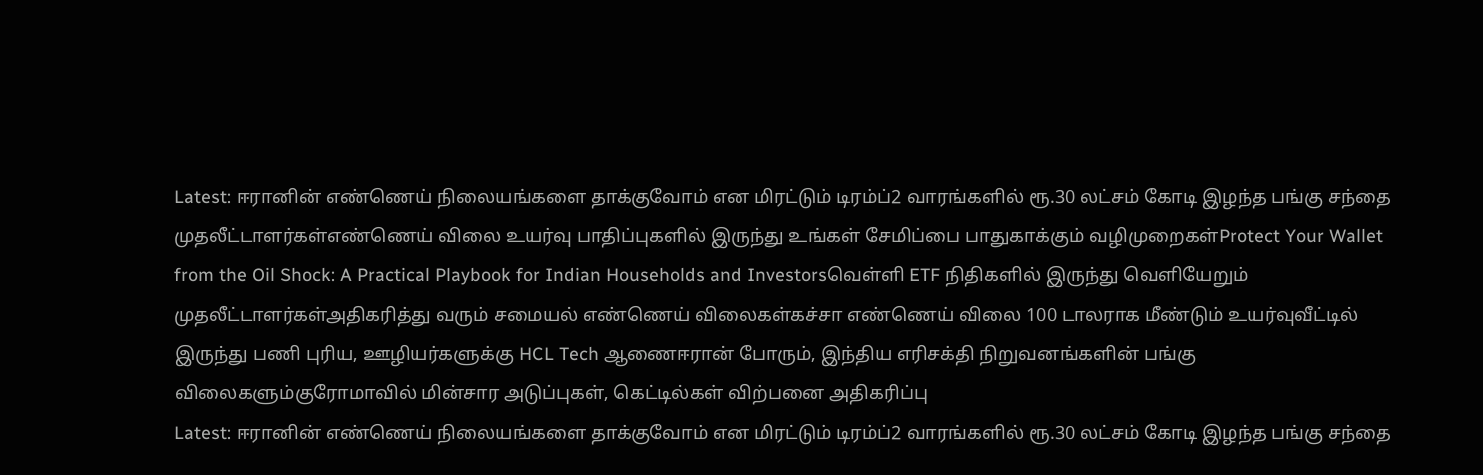Latest: ஈரானின் எண்ணெய் நிலையங்களை தாக்குவோம் என மிரட்டும் டிரம்ப்2 வாரங்களில் ரூ.30 லட்சம் கோடி இழந்த பங்கு சந்தை முதலீட்டாளர்கள்எண்ணெய் விலை உயர்வு பாதிப்புகளில் இருந்து உங்கள் சேமிப்பை பாதுகாக்கும் வழிமுறைகள்Protect Your Wallet from the Oil Shock: A Practical Playbook for Indian Households and Investorsவெள்ளி ETF நிதிகளில் இருந்து வெளியேறும் முதலீட்டாளர்கள்அதிகரித்து வரும் சமையல் எண்ணெய் விலைகள்கச்சா எண்ணெய் விலை 100 டாலராக மீண்டும் உயர்வுவீட்டில் இருந்து பணி புரிய, ஊழியர்களுக்கு HCL Tech ஆணைஈரான் போரும், இந்திய எரிசக்தி நிறுவனங்களின் பங்கு விலைகளும்குரோமாவில் மின்சார அடுப்புகள், கெட்டில்கள் விற்பனை அதிகரிப்பு
Latest: ஈரானின் எண்ணெய் நிலையங்களை தாக்குவோம் என மிரட்டும் டிரம்ப்2 வாரங்களில் ரூ.30 லட்சம் கோடி இழந்த பங்கு சந்தை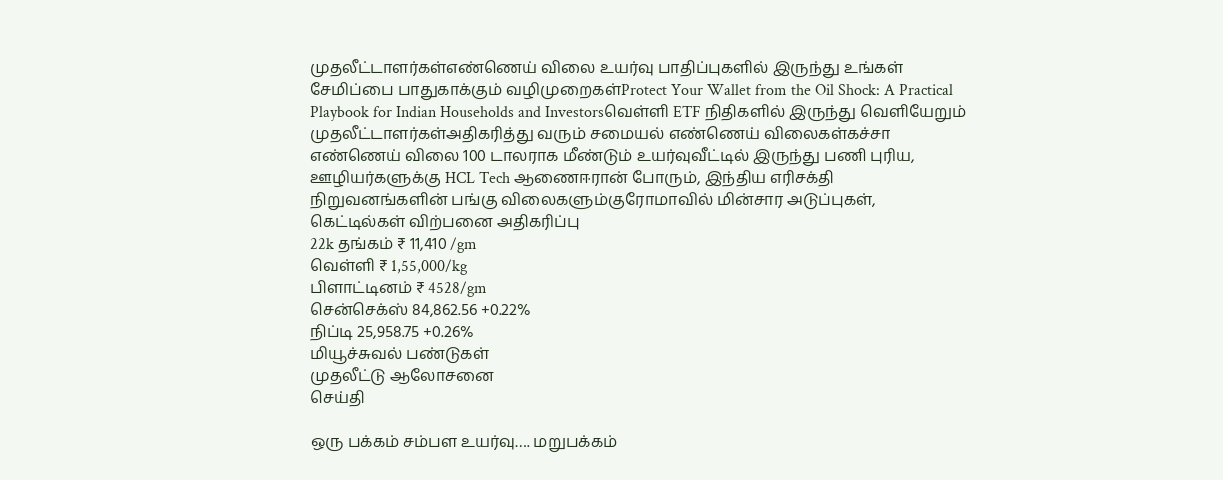முதலீட்டாளர்கள்எண்ணெய் விலை உயர்வு பாதிப்புகளில் இருந்து உங்கள் சேமிப்பை பாதுகாக்கும் வழிமுறைகள்Protect Your Wallet from the Oil Shock: A Practical Playbook for Indian Households and Investorsவெள்ளி ETF நிதிகளில் இருந்து வெளியேறும் முதலீட்டாளர்கள்அதிகரித்து வரும் சமையல் எண்ணெய் விலைகள்கச்சா எண்ணெய் விலை 100 டாலராக மீண்டும் உயர்வுவீட்டில் இருந்து பணி புரிய, ஊழியர்களுக்கு HCL Tech ஆணைஈரான் போரும், இந்திய எரிசக்தி நிறுவனங்களின் பங்கு விலைகளும்குரோமாவில் மின்சார அடுப்புகள், கெட்டில்கள் விற்பனை அதிகரிப்பு
22k தங்கம் ₹ 11,410 /gm
வெள்ளி ₹ 1,55,000/kg
பிளாட்டினம் ₹ 4528/gm
சென்செக்ஸ் 84,862.56 +0.22%
நிப்டி 25,958.75 +0.26%
மியூச்சுவல் பண்டுகள்
முதலீட்டு ஆலோசனை
செய்தி

ஒரு பக்கம் சம்பள உயர்வு…. மறுபக்கம்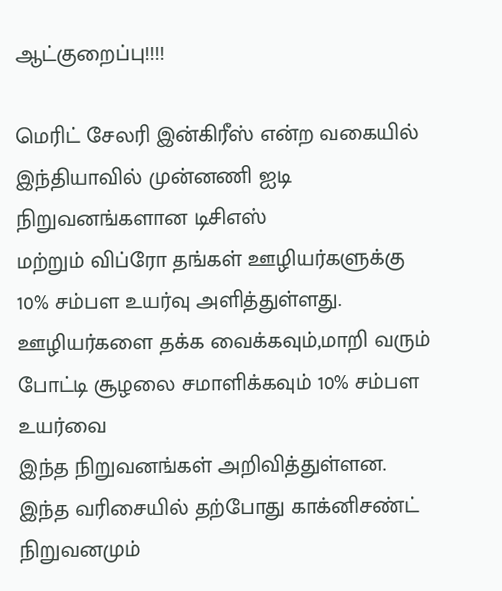ஆட்குறைப்பு!!!!

மெரிட் சேலரி இன்கிரீஸ் என்ற வகையில் இந்தியாவில் முன்னணி ஐடி நிறுவனங்களான டிசிஎஸ்
மற்றும் விப்ரோ தங்கள் ஊழியர்களுக்கு 10% சம்பள உயர்வு அளித்துள்ளது.
ஊழியர்களை தக்க வைக்கவும்,மாறி வரும் போட்டி சூழலை சமாளிக்கவும் 10% சம்பள உயர்வை
இந்த நிறுவனங்கள் அறிவித்துள்ளன.
இந்த வரிசையில் தற்போது காக்னிசண்ட் நிறுவனமும்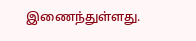இணைந்துள்ளது.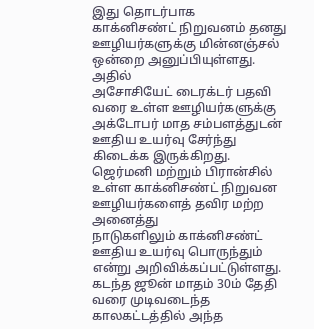இது தொடர்பாக
காக்னிசண்ட் நிறுவனம் தனது ஊழியர்களுக்கு மின்னஞ்சல் ஒன்றை அனுப்பியுள்ளது. அதில்
அசோசியேட் டைரக்டர் பதவி வரை உள்ள ஊழியர்களுக்கு அக்டோபர் மாத சம்பளத்துடன் ஊதிய உயர்வு சேர்ந்து
கிடைக்க இருக்கிறது.
ஜெர்மனி மற்றும் பிரான்சில் உள்ள காக்னிசண்ட் நிறுவன ஊழியர்களைத் தவிர மற்ற அனைத்து
நாடுகளிலும் காக்னிசண்ட் ஊதிய உயர்வு பொருந்தும் என்று அறிவிக்கப்பட்டுள்ளது.
கடந்த ஜூன் மாதம் 30ம் தேதி வரை முடிவடைந்த காலகட்டத்தில் அந்த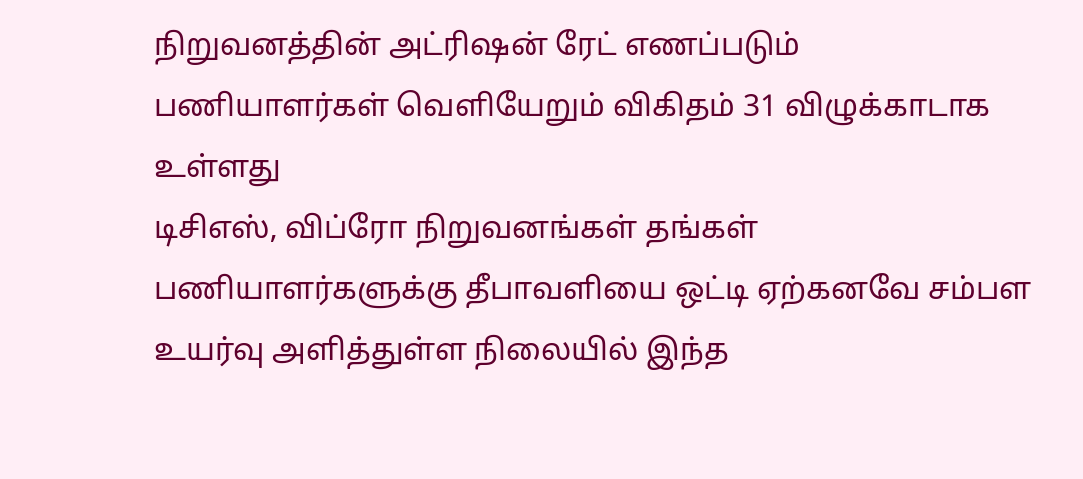நிறுவனத்தின் அட்ரிஷன் ரேட் எணப்படும்
பணியாளர்கள் வெளியேறும் விகிதம் 31 விழுக்காடாக உள்ளது
டிசிஎஸ், விப்ரோ நிறுவனங்கள் தங்கள் பணியாளர்களுக்கு தீபாவளியை ஒட்டி ஏற்கனவே சம்பள
உயர்வு அளித்துள்ள நிலையில் இந்த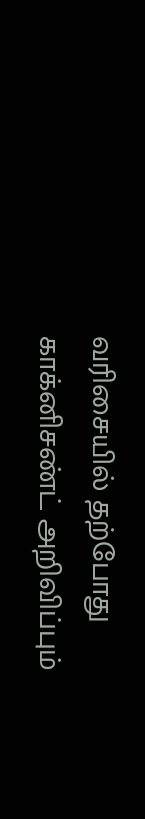வரிசையில் தற்போது காக்னிசண்ட் அறிவிப்பும்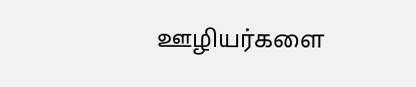ஊழியர்களை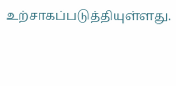உற்சாகப்படுத்தியுள்ளது.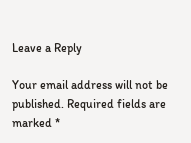Leave a Reply

Your email address will not be published. Required fields are marked *